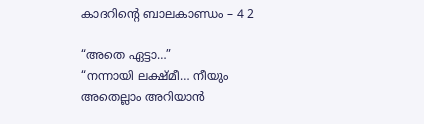കാദറിന്‍റെ ബാലകാണ്ഡം – 4 2

“അതെ ഏട്ടാ…”
“നന്നായി ലക്ഷ്മീ… നീയും അതെല്ലാം അറിയാന്‍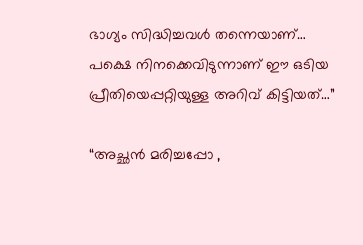ഭാഗ്യം സിദ്ധിച്ചവൾ തന്നെയാണ്…
പക്ഷെ നിനക്കെവിടുന്നാണ് ഈ ഒടിയ പ്രീതിയെപ്പറ്റിയുള്ള അറിവ് കിട്ടിയത്…”

“അച്ഛന്‍ മരിച്ചപ്പോ ,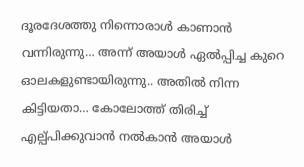ദൂരദേശത്തു നിന്നൊരാള്‍ കാണാന്‍ വന്നിരുന്നു… അന്ന്‍ അയാള്‍ ഏല്‍പ്പിച്ച കുറെ ഓലകളുണ്ടായിരുന്നു.. അതില്‍ നിന്ന കിട്ടിയതാ… കോലോത്ത് തിരിച്ച് എല്പ്പിക്കുവാന്‍ നല്‍കാന്‍ അയാള്‍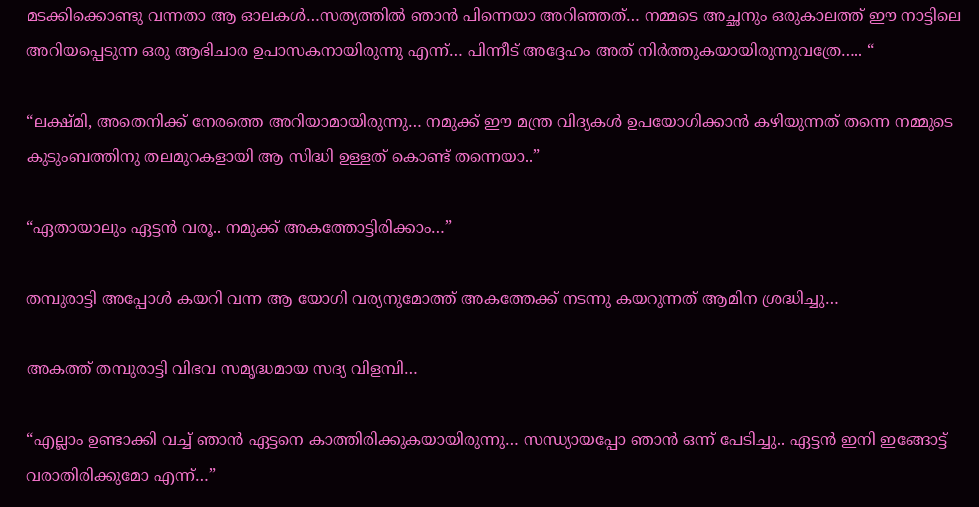മടക്കിക്കൊണ്ടു വന്നതാ ആ ഓലകള്‍…സത്യത്തില്‍ ഞാന്‍ പിന്നെയാ അറിഞ്ഞത്… നമ്മടെ അച്ഛനും ഒരുകാലത്ത് ഈ നാട്ടിലെ അറിയപ്പെടുന്ന ഒരു ആഭിചാര ഉപാസകനായിരുന്നു എന്ന്… പിന്നീട് അദ്ദേഹം അത് നിര്‍ത്തുകയായിരുന്നുവത്രേ….. “

“ലക്ഷ്മി, അതെനിക്ക് നേരത്തെ അറിയാമായിരുന്നു… നമുക്ക് ഈ മന്ത്ര വിദ്യകള്‍ ഉപയോഗിക്കാന്‍ കഴിയുന്നത് തന്നെ നമ്മുടെ കുടുംബത്തിനു തലമുറകളായി ആ സിദ്ധി ഉള്ളത് കൊണ്ട് തന്നെയാ..”

“ഏതായാലും ഏട്ടന്‍ വരൂ.. നമുക്ക് അകത്തോട്ടിരിക്കാം…”

തമ്പുരാട്ടി അപ്പോള്‍ കയറി വന്ന ആ യോഗി വര്യനുമോത്ത് അകത്തേക്ക് നടന്നു കയറുന്നത് ആമിന ശ്രദ്ധിച്ചു…

അകത്ത് തമ്പുരാട്ടി വിഭവ സമൃദ്ധമായ സദ്യ വിളമ്പി…

“എല്ലാം ഉണ്ടാക്കി വച്ച് ഞാന്‍ ഏട്ടനെ കാത്തിരിക്കുകയായിരുന്നു… സന്ധ്യായപ്പോ ഞാന്‍ ഒന്ന് പേടിച്ചു.. ഏട്ടന്‍ ഇനി ഇങ്ങോട്ട് വരാതിരിക്കുമോ എന്ന്…”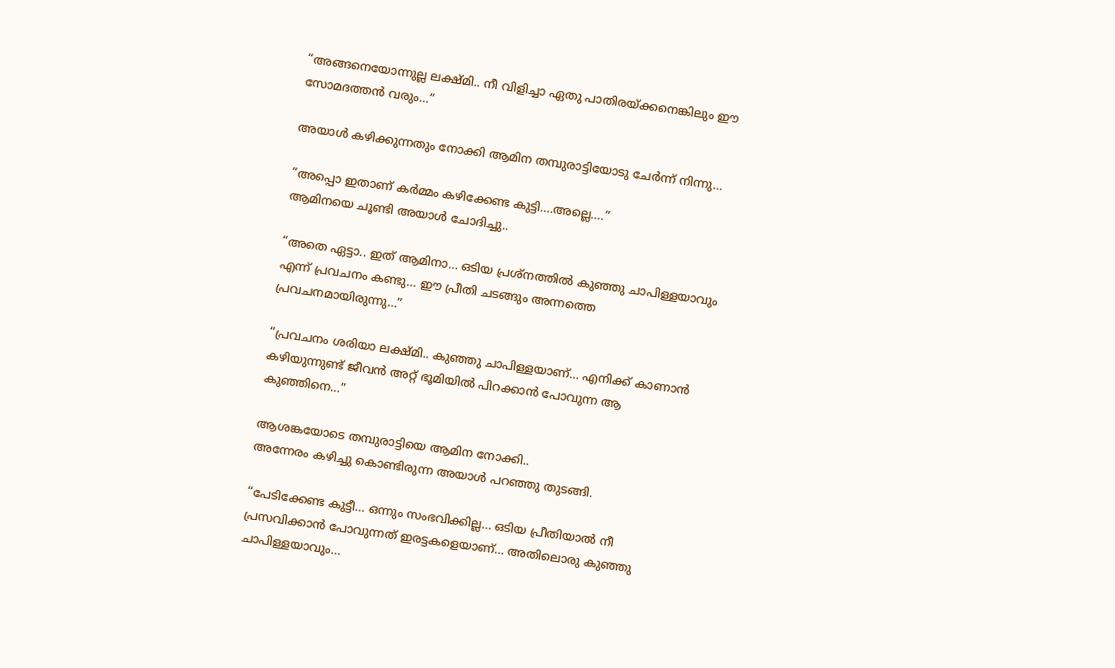“അങ്ങനെയോന്നുല്ല ലക്ഷ്മി.. നീ വിളിച്ചാ ഏതു പാതിരയ്ക്കനെങ്കിലും ഈ സോമദത്തന്‍ വരും…”

അയാള്‍ കഴിക്കുന്നതും നോക്കി ആമിന തമ്പുരാട്ടിയോടു ചേര്‍ന്ന് നിന്നു…

“അപ്പൊ ഇതാണ് കര്‍മ്മം കഴിക്കേണ്ട കുട്ടി….അല്ലെ….”
ആമിനയെ ചൂണ്ടി അയാള്‍ ചോദിച്ചു..

“അതെ ഏട്ടാ.. ഇത് ആമിനാ… ഒടിയ പ്രശ്നത്തില്‍ കുഞ്ഞു ചാപിള്ളയാവും എന്ന് പ്രവചനം കണ്ടു… ഈ പ്രീതി ചടങ്ങും അന്നത്തെ പ്രവചനമായിരുന്നു…”

“പ്രവചനം ശരിയാ ലക്ഷ്മി.. കുഞ്ഞു ചാപിള്ളയാണ്… എനിക്ക് കാണാന്‍ കഴിയുന്നുണ്ട് ജീവന്‍ അറ്റ് ഭൂമിയില്‍ പിറക്കാന്‍ പോവുന്ന ആ കുഞ്ഞിനെ…”

ആശങ്കയോടെ തമ്പുരാട്ടിയെ ആമിന നോക്കി..
അന്നേരം കഴിച്ചു കൊണ്ടിരുന്ന അയാള്‍ പറഞ്ഞു തുടങ്ങി.

“പേടിക്കേണ്ട കുട്ടീ… ഒന്നും സംഭവിക്കില്ല… ഒടിയ പ്രീതിയാല്‍ നീ പ്രസവിക്കാന്‍ പോവുന്നത് ഇരട്ടകളെയാണ്… അതിലൊരു കുഞ്ഞു ചാപിള്ളയാവും…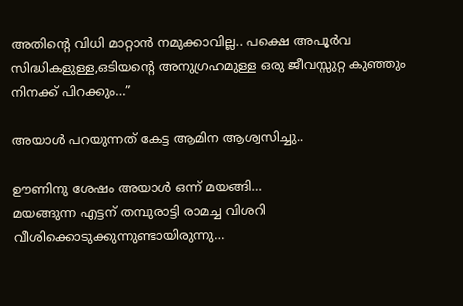അതിന്റെ വിധി മാറ്റാന്‍ നമുക്കാവില്ല.. പക്ഷെ അപൂര്‍വ സിദ്ധികളുള്ള,ഒടിയന്റെ അനുഗ്രഹമുള്ള ഒരു ജീവസ്സുറ്റ കുഞ്ഞും നിനക്ക് പിറക്കും…”

അയാള്‍ പറയുന്നത് കേട്ട ആമിന ആശ്വസിച്ചു..

ഊണിനു ശേഷം അയാള്‍ ഒന്ന് മയങ്ങി…
മയങ്ങുന്ന എട്ടന് തമ്പുരാട്ടി രാമച്ച വിശറി വീശിക്കൊടുക്കുന്നുണ്ടായിരുന്നു…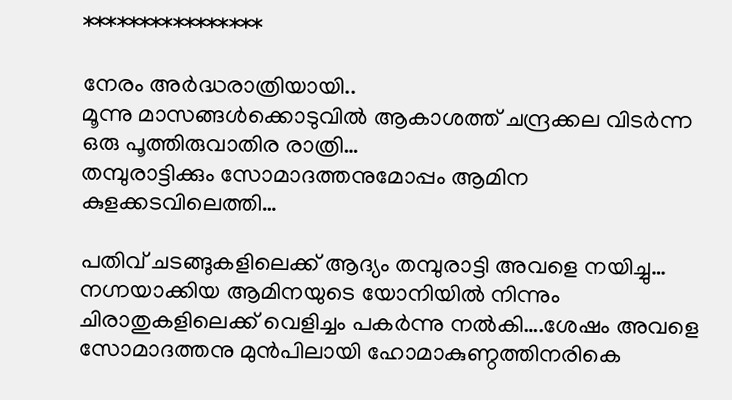****************

നേരം അര്‍ദ്ധരാത്രിയായി..
മൂന്നു മാസങ്ങള്‍ക്കൊടുവില്‍ ആകാശത്ത് ചന്ദ്രക്കല വിടര്‍ന്ന ഒരു പൂത്തിരുവാതിര രാത്രി…
തമ്പുരാട്ടിക്കും സോമാദത്തനുമോപ്പം ആമിന കുളക്കടവിലെത്തി…

പതിവ് ചടങ്ങുകളിലെക്ക് ആദ്യം തമ്പുരാട്ടി അവളെ നയിച്ചു…
നഗ്നയാക്കിയ ആമിനയുടെ യോനിയില്‍ നിന്നും ചിരാതുകളിലെക്ക് വെളിച്ചം പകര്‍ന്നു നല്‍കി….ശേഷം അവളെ സോമാദത്തനു മുന്‍പിലായി ഹോമാകുണ്ഠത്തിനരികെ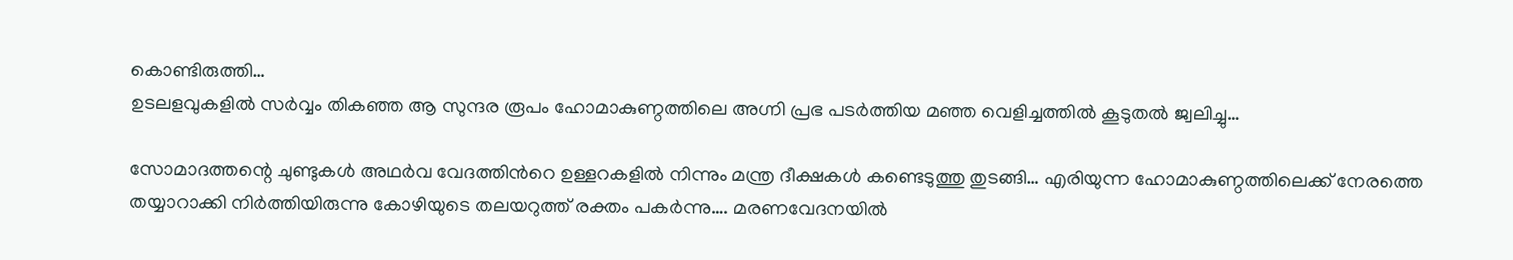കൊണ്ടിരുത്തി…
ഉടലളവുകളില്‍ സര്‍വ്വം തികഞ്ഞ ആ സുന്ദര രൂപം ഹോമാകുണ്ഠത്തിലെ അഗ്നി പ്രഭ പടര്‍ത്തിയ മഞ്ഞ വെളിച്ചത്തില്‍ കൂടുതല്‍ ജ്വലിച്ചു…

സോമാദത്തന്റെ ചുണ്ടുകള്‍ അഥര്‍വ വേദത്തിന്‍റെ ഉള്ളറകളില്‍ നിന്നും മന്ത്ര ദീക്ഷകൾ കണ്ടെടുത്തു തുടങ്ങി… എരിയുന്ന ഹോമാകുണ്ഠത്തിലെക്ക് നേരത്തെ തയ്യാറാക്കി നിര്‍ത്തിയിരുന്നു കോഴിയുടെ തലയറുത്ത് രക്തം പകര്‍ന്നു…. മരണവേദനയില്‍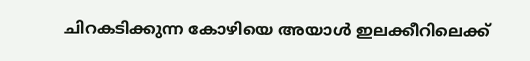ചിറകടിക്കുന്ന കോഴിയെ അയാള്‍ ഇലക്കീറിലെക്ക്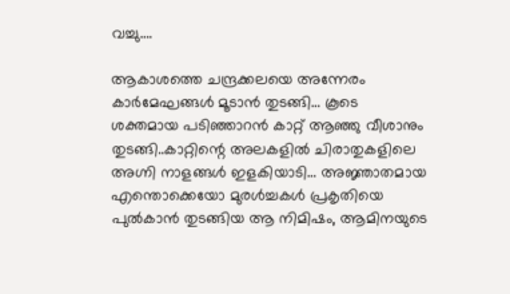വച്ചു….

ആകാശത്തെ ചന്ദ്രക്കലയെ അന്നേരം കാര്‍മേഘങ്ങള്‍ മൂടാന്‍ തുടങ്ങി… കൂടെ ശക്തമായ പടിഞ്ഞാറന്‍ കാറ്റ് ആഞ്ഞു വീശാനും‍ തുടങ്ങി..കാറ്റിന്റെ അലകളില്‍ ചിരാതുകളിലെ അഗ്നി നാളങ്ങള്‍ ഇളകിയാടി… അജ്ഞാതമായ എന്തൊക്കെയോ മുരള്‍ച്ചകള്‍ പ്രകൃതിയെ പുല്‍കാന്‍ തുടങ്ങിയ ആ നിമിഷം, ആമിനയുടെ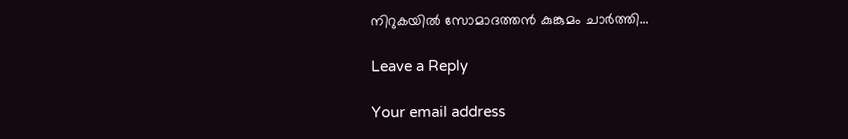നിറുകയില്‍ സോമാദത്തന്‍ കുങ്കുമം ചാര്‍ത്തി…

Leave a Reply

Your email address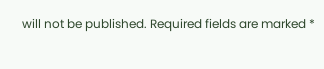will not be published. Required fields are marked *